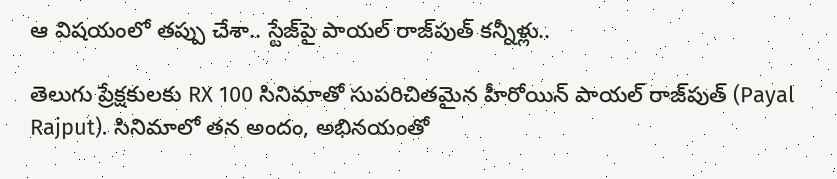ఆ విషయంలో తప్పు చేశా.. స్టేజ్‌పై పాయల్ రాజ్‌పుత్ కన్నీళ్లు..

తెలుగు ప్రేక్షకులకు RX 100 సినిమాతో సుపరిచితమైన హీరోయిన్ పాయల్‌ రాజ్‌పుత్‌ (Payal Rajput). సినిమాలో తన అందం, అభినయంతో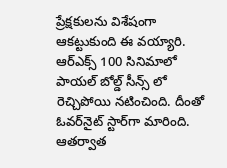ప్రేక్షకులను విశేషంగా ఆకట్టుకుంది ఈ వయ్యారి. ఆర్ఎక్స్ 100 సినిమాలో పాయల్ బోల్డ్ సీన్స్ లో రెచ్చిపోయి నటించింది. దీంతో ఓవర్‌నైట్ స్టార్‌గా మారింది. ఆతర్వాత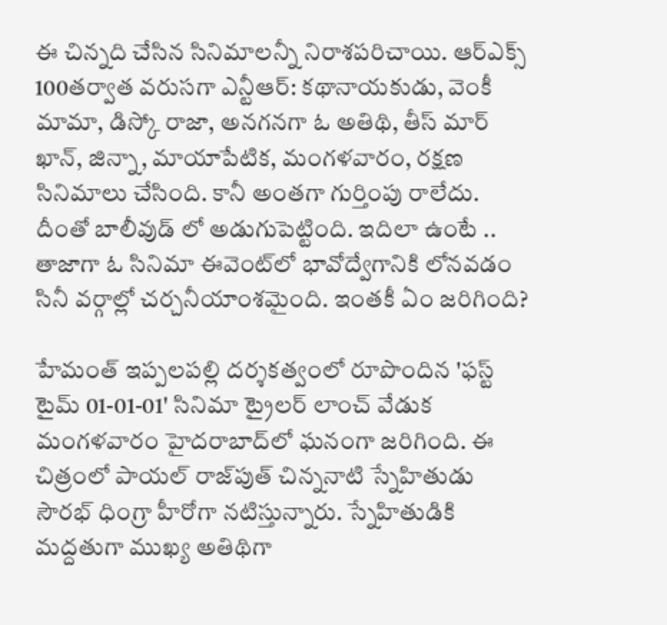ఈ చిన్నది చేసిన సినిమాలన్నీ నిరాశపరిచాయి. ఆర్ఎక్స్ 100తర్వాత వరుసగా ఎన్టీఆర్: కథానాయకుడు, వెంకీ మామా, డిస్కో రాజా, అన‌గ‌న‌గా ఓ అతిథి, తీస్ మార్ ఖాన్, జిన్నా, మాయాపేటిక, మంగళవారం, రక్షణ సినిమాలు చేసింది. కానీ అంతగా గుర్తింపు రాలేదు. దీంతో బాలీవుడ్ లో అడుగుపెట్టింది. ఇదిలా ఉంటే .. తాజాగా ఓ సినిమా ఈవెంట్‌లో భావోద్వేగానికి లోనవడం సినీ వర్గాల్లో చర్చనీయాంశమైంది. ఇంతకీ ఏం జరిగింది?

హేమంత్‌ ఇప్పలపల్లి దర్శకత్వంలో రూపొందిన 'ఫస్ట్‌ టైమ్‌ 01-01-01' సినిమా ట్రైలర్ లాంచ్ వేడుక మంగళవారం హైదరాబాద్‌లో ఘనంగా జరిగింది. ఈ చిత్రంలో పాయల్ రాజ్‌పుత్ చిన్ననాటి స్నేహితుడు సౌరభ్‌ ధింగ్రా హీరోగా నటిస్తున్నారు. స్నేహితుడికి మద్దతుగా ముఖ్య అతిథిగా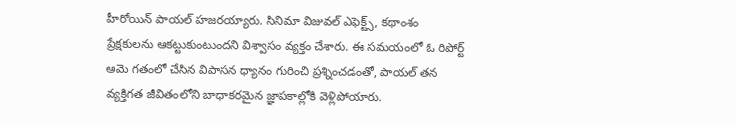హీరోయిన్ పాయల్ హజరయ్యారు. సినిమా విజువల్ ఎఫెక్ట్స్, కథాంశం ప్రేక్షకులను ఆకట్టుకుంటుందని విశ్వాసం వ్యక్తం చేశారు. ఈ సమయంలో ఓ రిపోర్ట్ ఆమె గతంలో చేసిన విపాసన ధ్యానం గురించి ప్రశ్నించడంతో, పాయల్ తన వ్యక్తిగత జీవితంలోని బాధాకరమైన జ్ఞాపకాల్లోకి వెళ్లిపోయారు.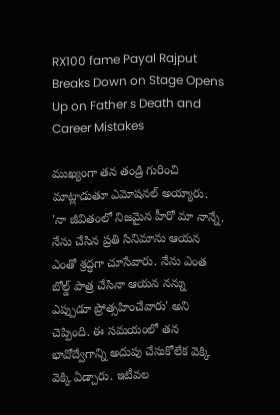RX100 fame Payal Rajput Breaks Down on Stage Opens Up on Father s Death and Career Mistakes

ముఖ్యంగా తన తండ్రి గురించి మాట్లాడుతూ ఎమోషనల్ అయ్యారు. 'నా జీవితంలో నిజమైన హీరో మా నాన్నే. నేను చేసిన ప్రతి సినిమాను ఆయన ఎంతో శ్రద్ధగా చూసేవారు. నేను ఎంత బోల్డ్ పాత్ర చేసినా ఆయన నన్ను ఎప్పుడూ ప్రోత్సహించేవారు' అని చెప్పింది. ఈ సమయంలో తన భావోద్వేగాన్ని అదుపు చేసుకోలేక వెక్కి వెక్కి ఏడ్చారు. ఇటీవల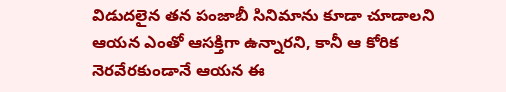విడుదలైన తన పంజాబీ సినిమాను కూడా చూడాలని ఆయన ఎంతో ఆసక్తిగా ఉన్నారని, కానీ ఆ కోరిక నెరవేరకుండానే ఆయన ఈ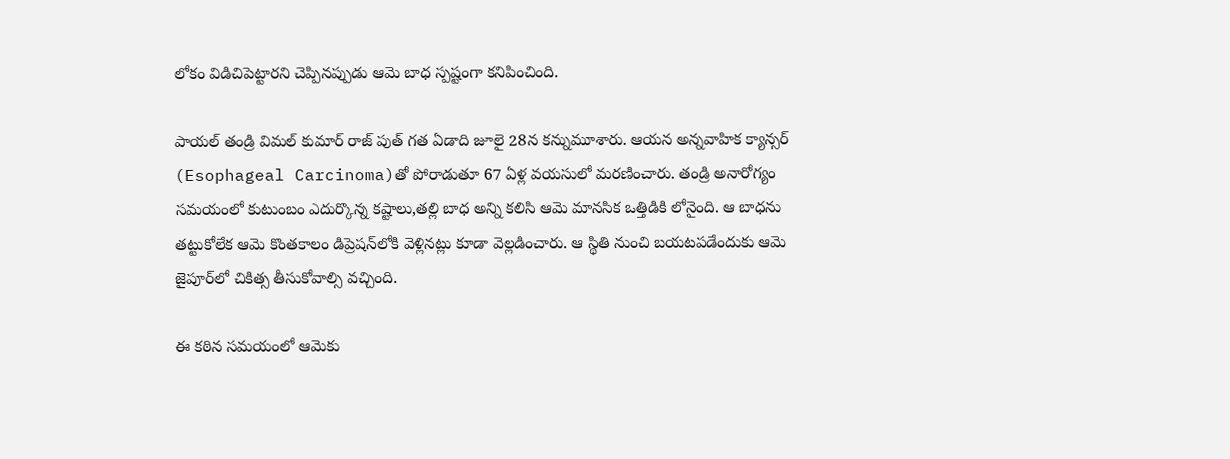లోకం విడిచిపెట్టారని చెప్పినప్పుడు ఆమె బాధ స్పష్టంగా కనిపించింది.

పాయల్ తండ్రి విమల్ కుమార్ రాజ్ పుత్ గత ఏడాది జూలై 28న కన్నుమూశారు. ఆయన అన్నవాహిక క్యాన్సర్ (Esophageal Carcinoma)తో పోరాడుతూ 67 ఏళ్ల వయసులో మరణించారు. తండ్రి అనారోగ్యం సమయంలో కుటుంబం ఎదుర్కొన్న కష్టాలు,తల్లి బాధ అన్ని కలిసి ఆమె మానసిక ఒత్తిడికి లోనైంది. ఆ బాధను తట్టుకోలేక ఆమె కొంతకాలం డిప్రెషన్‌లోకి వెళ్లినట్లు కూడా వెల్లడించారు. ఆ స్థితి నుంచి బయటపడేందుకు ఆమె జైపూర్‌లో చికిత్స తీసుకోవాల్సి వచ్చింది.

ఈ కఠిన సమయంలో ఆమెకు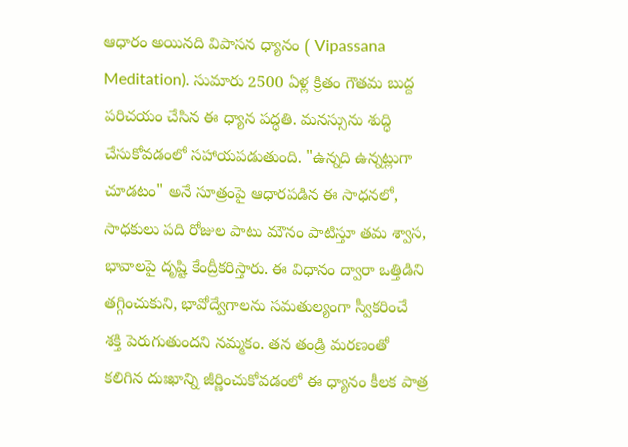ఆధారం అయినది విపాసన ధ్యానం ( Vipassana Meditation). సుమారు 2500 ఏళ్ల క్రితం గౌతమ బుద్ద పరిచయం చేసిన ఈ ధ్యాన పద్ధతి. మనస్సును శుద్ధి చేసుకోవడంలో సహాయపడుతుంది. "ఉన్నది ఉన్నట్లుగా చూడటం" అనే సూత్రంపై ఆధారపడిన ఈ సాధనలో, సాధకులు పది రోజుల పాటు మౌనం పాటిస్తూ తమ శ్వాస, భావాలపై దృష్టి కేంద్రీకరిస్తారు. ఈ విధానం ద్వారా ఒత్తిడిని తగ్గించుకుని, భావోద్వేగాలను సమతుల్యంగా స్వీకరించే శక్తి పెరుగుతుందని నమ్మకం. తన తండ్రి మరణంతో కలిగిన దుఃఖాన్ని జీర్ణించుకోవడంలో ఈ ధ్యానం కీలక పాత్ర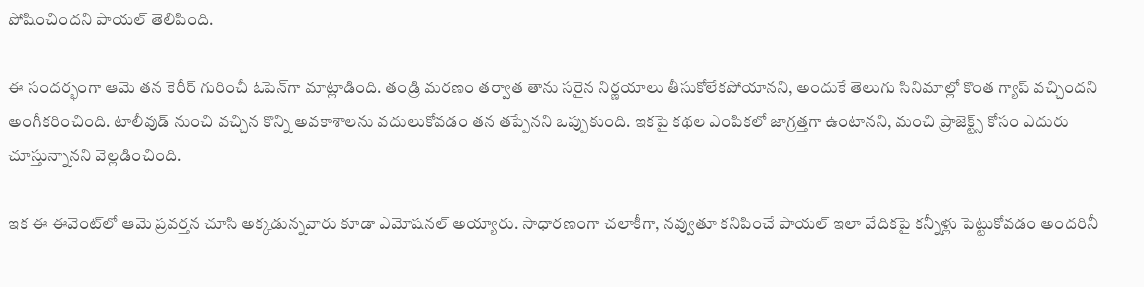పోషించిందని పాయల్ తెలిపింది.

ఈ సందర్భంగా ఆమె తన కెరీర్ గురించీ ఓపెన్‌గా మాట్లాడింది. తండ్రి మరణం తర్వాత తాను సరైన నిర్ణయాలు తీసుకోలేకపోయానని, అందుకే తెలుగు సినిమాల్లో కొంత గ్యాప్ వచ్చిందని అంగీకరించింది. టాలీవుడ్ నుంచి వచ్చిన కొన్ని అవకాశాలను వదులుకోవడం తన తప్పేనని ఒప్పుకుంది. ఇకపై కథల ఎంపికలో జాగ్రత్తగా ఉంటానని, మంచి ప్రాజెక్ట్స్ కోసం ఎదురు చూస్తున్నానని వెల్లడించింది.

ఇక ఈ ఈవెంట్‌లో ఆమె ప్రవర్తన చూసి అక్కడున్నవారు కూడా ఎమోషనల్ అయ్యారు. సాధారణంగా చలాకీగా, నవ్వుతూ కనిపించే పాయల్ ఇలా వేదికపై కన్నీళ్లు పెట్టుకోవడం అందరినీ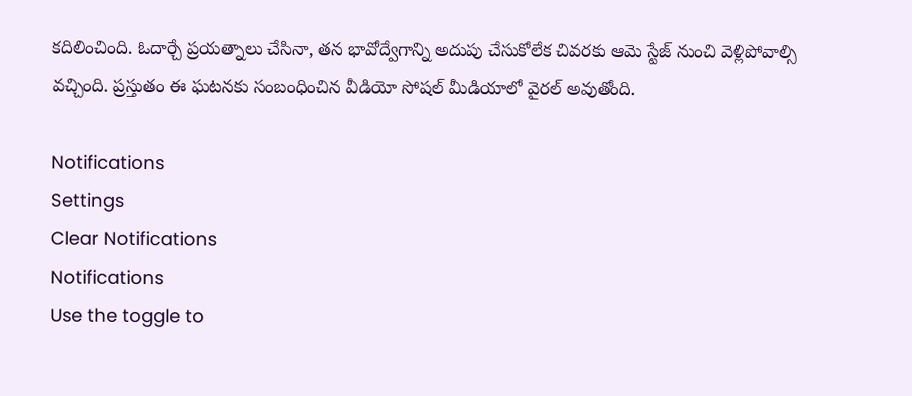కదిలించింది. ఓదార్చే ప్రయత్నాలు చేసినా, తన భావోద్వేగాన్ని అదుపు చేసుకోలేక చివరకు ఆమె స్టేజ్ నుంచి వెళ్లిపోవాల్సి వచ్చింది. ప్రస్తుతం ఈ ఘటనకు సంబంధించిన వీడియో సోషల్ మీడియాలో వైరల్ అవుతోంది.

Notifications
Settings
Clear Notifications
Notifications
Use the toggle to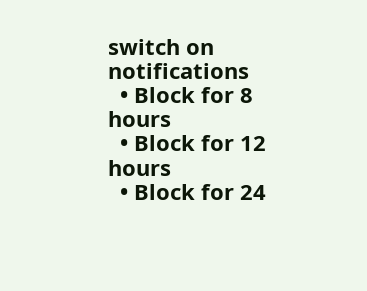switch on notifications
  • Block for 8 hours
  • Block for 12 hours
  • Block for 24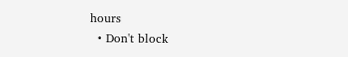hours
  • Don't block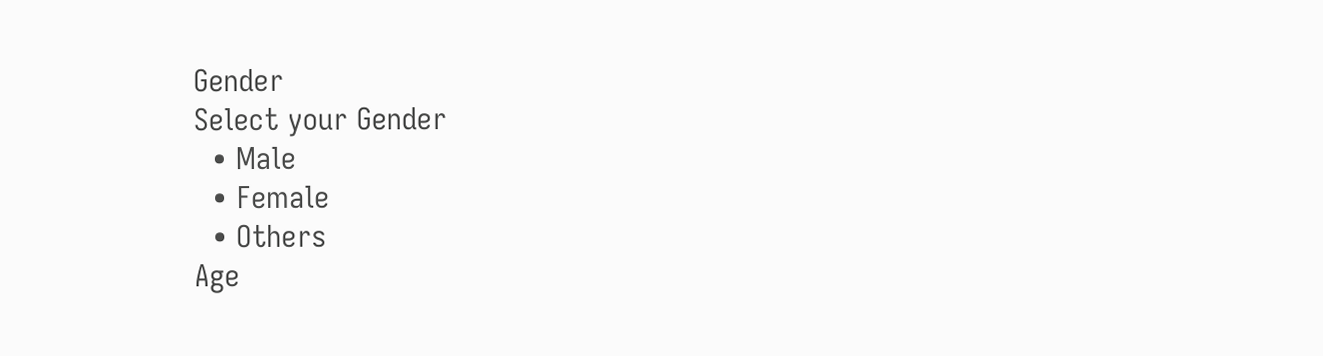Gender
Select your Gender
  • Male
  • Female
  • Others
Age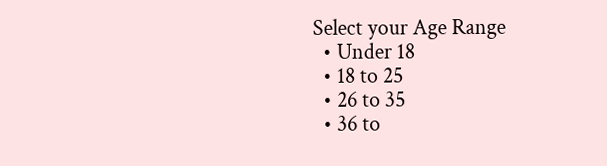Select your Age Range
  • Under 18
  • 18 to 25
  • 26 to 35
  • 36 to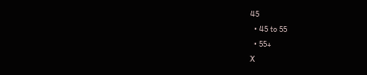45
  • 45 to 55
  • 55+
X